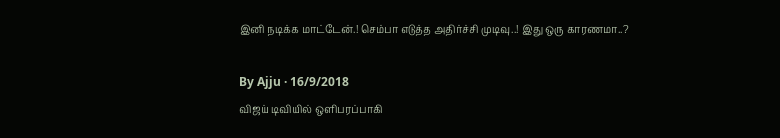இனி நடிக்க மாட்டேன்.! செம்பா எடுத்த அதிர்ச்சி முடிவு..! இது ஒரு காரணமா..?

By Ajju · 16/9/2018
விஜய் டிவியில் ஒளிபரப்பாகி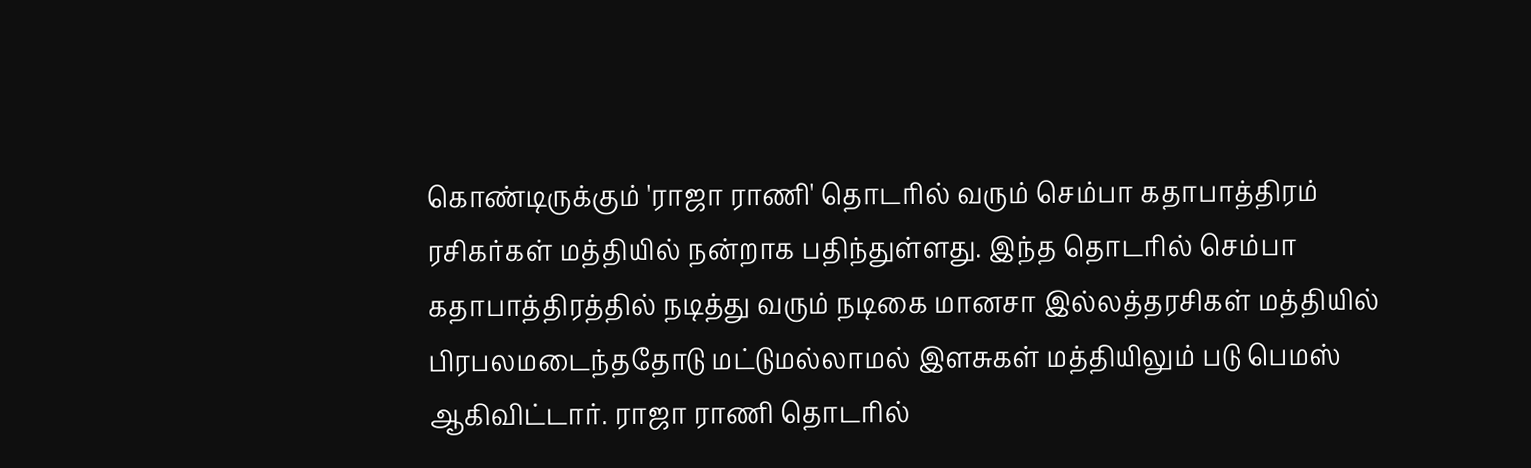கொண்டிருக்கும் 'ராஜா ராணி' தொடரில் வரும் செம்பா கதாபாத்திரம் ரசிகர்கள் மத்தியில் நன்றாக பதிந்துள்ளது. இந்த தொடரில் செம்பா கதாபாத்திரத்தில் நடித்து வரும் நடிகை மானசா இல்லத்தரசிகள் மத்தியில் பிரபலமடைந்ததோடு மட்டுமல்லாமல் இளசுகள் மத்தியிலும் படு பெமஸ் ஆகிவிட்டார். ராஜா ராணி தொடரில்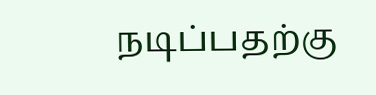நடிப்பதற்கு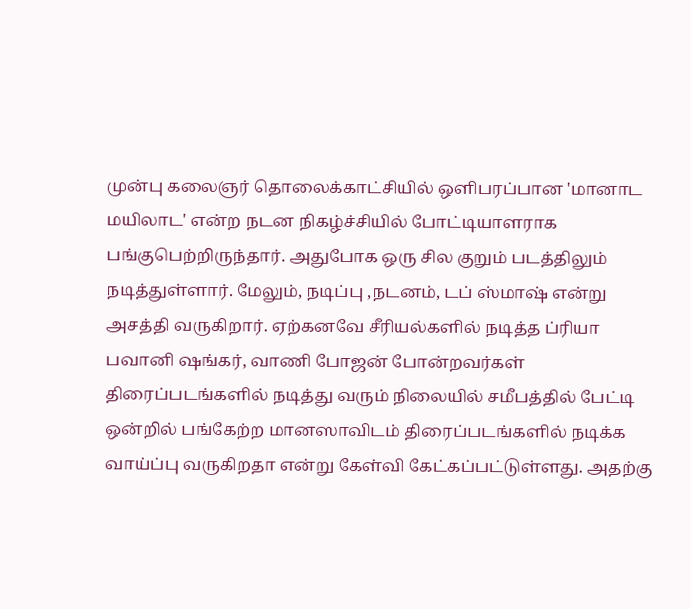முன்பு கலைஞர் தொலைக்காட்சியில் ஒளிபரப்பான 'மானாட மயிலாட' என்ற நடன நிகழ்ச்சியில் போட்டியாளராக பங்குபெற்றிருந்தார். அதுபோக ஒரு சில குறும் படத்திலும் நடித்துள்ளார். மேலும், நடிப்பு ,நடனம், டப் ஸ்மாஷ் என்று அசத்தி வருகிறார். ஏற்கனவே சீரியல்களில் நடித்த ப்ரியா பவானி ஷங்கர், வாணி போஜன் போன்றவர்கள் திரைப்படங்களில் நடித்து வரும் நிலையில் சமீபத்தில் பேட்டி ஒன்றில் பங்கேற்ற மானஸாவிடம் திரைப்படங்களில் நடிக்க வாய்ப்பு வருகிறதா என்று கேள்வி கேட்கப்பட்டுள்ளது. அதற்கு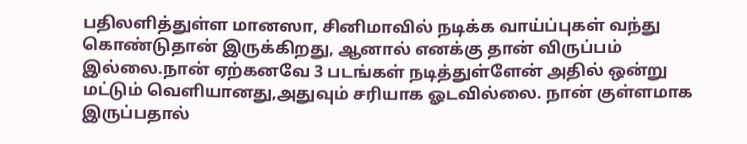பதிலளித்துள்ள மானஸா, சினிமாவில் நடிக்க வாய்ப்புகள் வந்து கொண்டுதான் இருக்கிறது, ஆனால் எனக்கு தான் விருப்பம் இல்லை.நான் ஏற்கனவே 3 படங்கள் நடித்துள்ளேன் அதில் ஒன்று மட்டும் வெளியானது,அதுவும் சரியாக ஓடவில்லை. நான் குள்ளமாக இருப்பதால்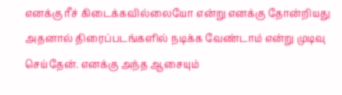எனக்கு ரீச் கிடைக்கவில்லையோ என்று எனக்கு தோன்றியது அதனால் திரைப்படங்களில் நடிக்க வேண்டாம் என்று முடிவு செய்தேன். எனக்கு அந்த ஆசையும்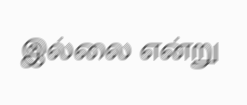இல்லை என்று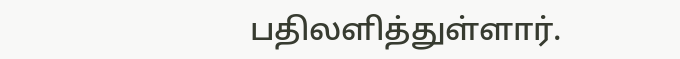பதிலளித்துள்ளார்.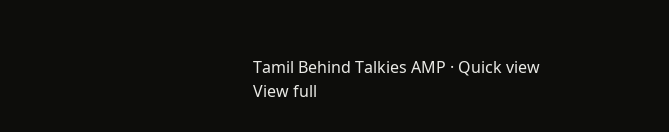Tamil Behind Talkies AMP · Quick view
View full